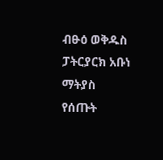ብፁዕ ወቅዱስ ፓትርያርክ አቡነ ማትያስ የሰጡት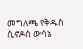መግለጫ የቅዱስ ሲኖዶስ ውሳኔ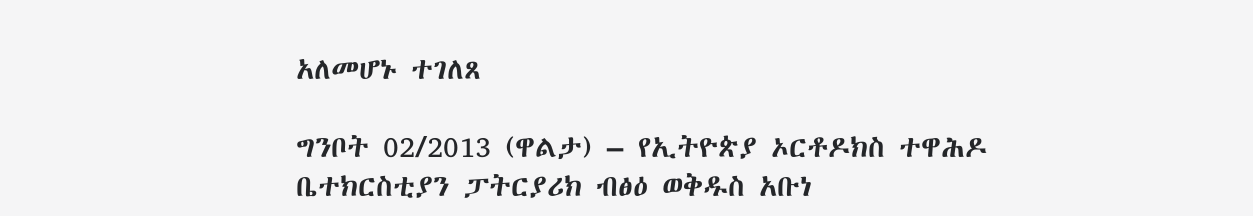አለመሆኑ ተገለጸ

ግንቦት 02/2013 (ዋልታ) – የኢትዮጵያ ኦርቶዶክስ ተዋሕዶ ቤተክርስቲያን ፓትርያሪክ ብፅዕ ወቅዱስ አቡነ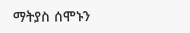ማትያስ ሰሞኑን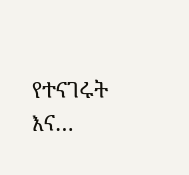የተናገሩት እና…